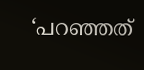‘പറഞ്ഞത്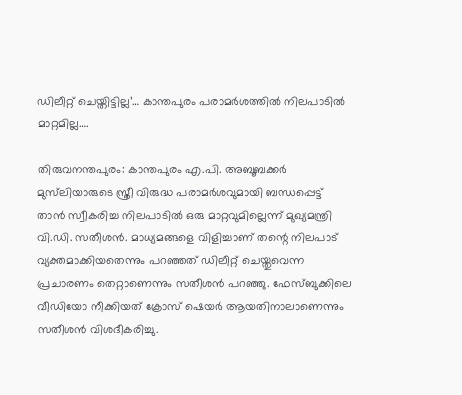ഡിലീറ്റ് ചെയ്തിട്ടില്ല’… കാന്തപുരം പരാമർശത്തിൽ നിലപാടിൽ മാറ്റമില്ല….

തിരുവനന്തപുരം: കാന്തപുരം എ.പി. അബൂബക്കർ മുസ്‍ലിയാരുടെ സ്ത്രീ വിരുദ്ധ പരാമർശവുമായി ബന്ധപ്പെട്ട് താൻ സ്വീകരിച്ച നിലപാടിൽ ഒരു മാറ്റവുമില്ലെന്ന് മുഖ്യമന്ത്രി വി.ഡി. സതീശൻ. മാധ്യമങ്ങളെ വിളിച്ചാണ് തന്റെ നിലപാട് വ്യക്തമാക്കിയതെന്നും പറഞ്ഞത് ഡിലീറ്റ് ചെയ്തുവെന്ന പ്രചാരണം തെറ്റാണെന്നും സതീശൻ പറഞ്ഞു. ഫേസ്ബുക്കിലെ വീഡിയോ നീക്കിയത് ക്രോസ് ഷെയർ ആയതിനാലാണെന്നും സതീശൻ വിശദീകരിച്ചു.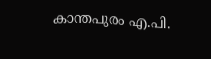കാന്തപുരം എ.പി.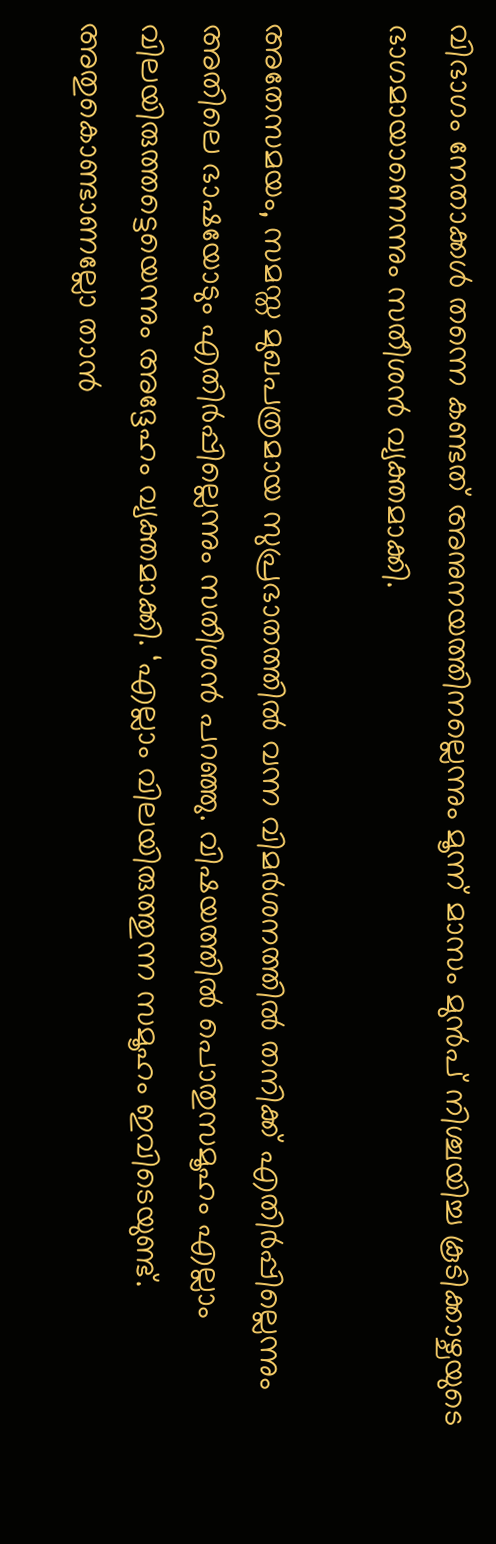വിഭാഗം നേതാക്കൾ തന്നെ കണ്ടത് അനുനയത്തിനല്ലെന്നും മൂന്ന് മാസം മുൻപ് നിശ്ചയിച്ച കൂടിക്കാഴ്ചയുടെ ഭാഗമായാണെന്നും സതീശൻ വ്യക്തമാക്കി.

അതേസമയം, സമസ്ത മുഖപത്രമായ സുപ്രഭാതത്തിൽ വന്ന വിമർശനത്തിൽ തനിക്ക് എതിർപ്പില്ലെന്നും അതിലെ ഭാഷയോടും എതിർപ്പില്ലെന്നും സതീശൻ പറഞ്ഞു. വിഷയത്തിൽ പൊതുസമൂഹം എല്ലാം വിലയിരുത്തട്ടെയെന്നും അദ്ദേഹം വ്യക്തമാക്കി. ‘എല്ലാം വിലയിരുത്തുന്ന സമൂഹം ഇവിടെയുണ്ട്. അതുകൊണ്ടാണല്ലോ താൻ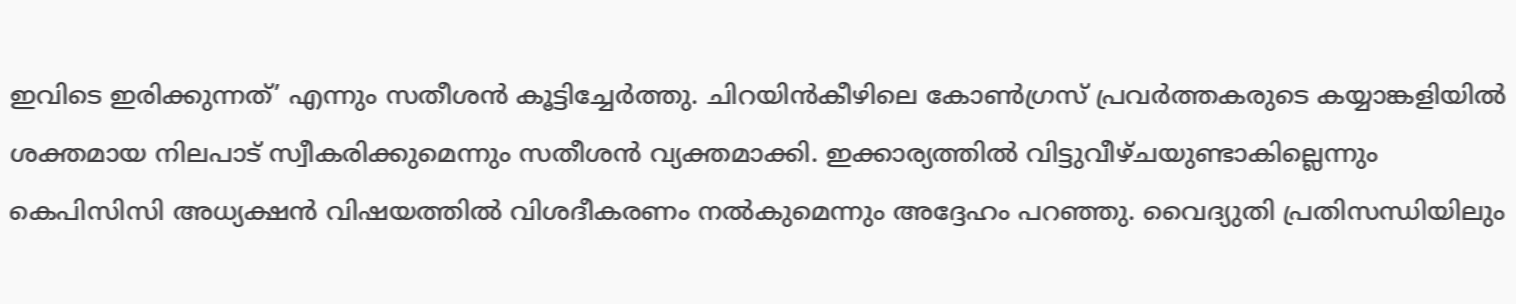ഇവിടെ ഇരിക്കുന്നത്’ എന്നും സതീശൻ കൂട്ടിച്ചേർത്തു. ചിറയിൻകീഴിലെ കോൺഗ്രസ് പ്രവർത്തകരുടെ കയ്യാങ്കളിയിൽ ശക്തമായ നിലപാട് സ്വീകരിക്കുമെന്നും സതീശൻ വ്യക്തമാക്കി. ഇക്കാര്യത്തിൽ വിട്ടുവീഴ്ചയുണ്ടാകില്ലെന്നും കെപിസിസി അധ്യക്ഷൻ വിഷയത്തിൽ വിശദീകരണം നൽകുമെന്നും അദ്ദേഹം പറഞ്ഞു. വൈദ്യുതി പ്രതിസന്ധിയിലും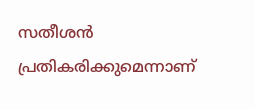സതീശൻ പ്രതികരിക്കുമെന്നാണ്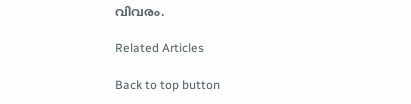വിവരം.

Related Articles

Back to top button